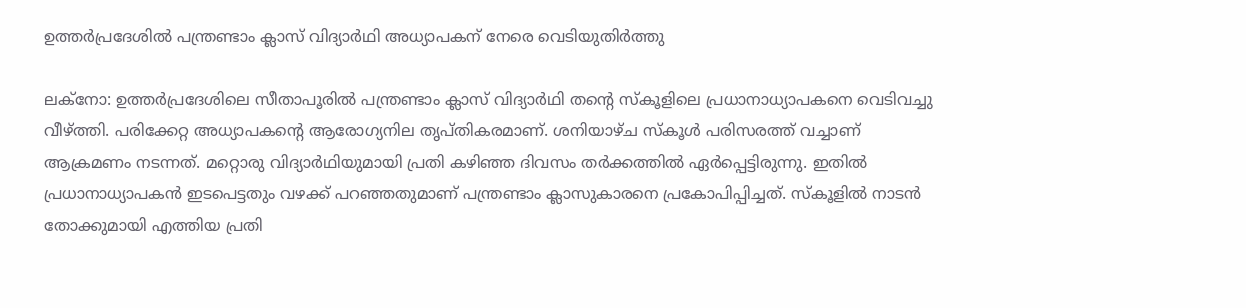ഉത്തർപ്രദേശിൽ പന്ത്രണ്ടാം ക്ലാസ് വിദ്യാർഥി അധ്യാപകന് നേരെ വെടിയുതിർത്തു

ലക്നോ: ഉത്തർപ്രദേശിലെ സീതാപൂരിൽ പന്ത്രണ്ടാം ക്ലാസ് വിദ്യാർഥി തന്‍റെ സ്കൂളിലെ പ്രധാനാധ്യാപകനെ വെടിവച്ചു വീഴ്ത്തി. പരിക്കേറ്റ അധ്യാപകന്‍റെ ആരോഗ്യനില തൃപ്തികരമാണ്. ശനിയാഴ്ച സ്കൂൾ പരിസരത്ത് വച്ചാണ് ആക്രമണം നടന്നത്. മറ്റൊരു വിദ്യാർഥിയുമായി പ്രതി കഴിഞ്ഞ ദിവസം തർക്കത്തിൽ ഏർപ്പെട്ടിരുന്നു. ഇതിൽ പ്രധാനാധ്യാപകൻ ഇടപെട്ടതും വഴക്ക് പറഞ്ഞതുമാണ് പന്ത്രണ്ടാം ക്ലാസുകാരനെ പ്രകോപിപ്പിച്ചത്. സ്കൂളിൽ നാടൻ തോക്കുമായി എത്തിയ പ്രതി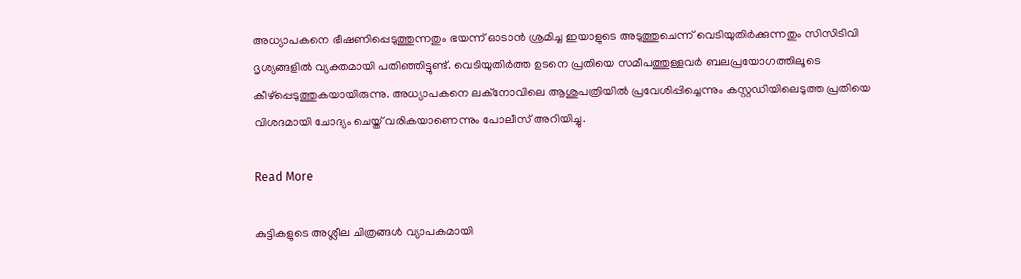അധ്യാപകനെ ഭീഷണിപ്പെടുത്തുന്നതും ഭയന്ന് ഓടാൻ ശ്രമിച്ച ഇയാളുടെ അടുത്തുചെന്ന് വെടിയുതിർക്കുന്നതും സിസിടിവി ദൃശ്യങ്ങളിൽ വ്യക്തമായി പതിഞ്ഞിട്ടുണ്ട്. വെടിയുതിർത്ത ഉടനെ പ്രതിയെ സമീപത്തുള്ളവർ ബലപ്രയോഗത്തിലൂടെ കീഴ്പ്പെടുത്തുകയായിരുന്നു. അധ്യാപകനെ ലക്നോവിലെ ആശുപത്രിയിൽ പ്രവേശിപ്പിച്ചെന്നും കസ്റ്റഡിയിലെടുത്ത പ്രതിയെ വിശദമായി ചോദ്യം ചെയ്ത് വരികയാണെന്നും പോലീസ് അറിയിച്ചു.

Read More

കുട്ടികളുടെ അശ്ലീല ചിത്രങ്ങള്‍ വ്യാപകമായി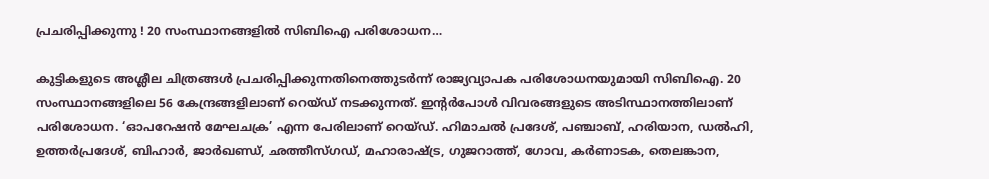പ്രചരിപ്പിക്കുന്നു ! 20 സംസ്ഥാനങ്ങളില്‍ സിബിഐ പരിശോധന…

കുട്ടികളുടെ അശ്ലീല ചിത്രങ്ങള്‍ പ്രചരിപ്പിക്കുന്നതിനെത്തുടര്‍ന്ന് രാജ്യവ്യാപക പരിശോധനയുമായി സിബിഐ. 20 സംസ്ഥാനങ്ങളിലെ 56 കേന്ദ്രങ്ങളിലാണ് റെയ്ഡ് നടക്കുന്നത്. ഇന്റര്‍പോള്‍ വിവരങ്ങളുടെ അടിസ്ഥാനത്തിലാണ് പരിശോധന. ‘ഓപറേഷന്‍ മേഘചക്ര’ എന്ന പേരിലാണ് റെയ്ഡ്. ഹിമാചല്‍ പ്രദേശ്, പഞ്ചാബ്, ഹരിയാന, ഡല്‍ഹി, ഉത്തര്‍പ്രദേശ്, ബിഹാര്‍, ജാര്‍ഖണ്ഡ്, ഛത്തീസ്ഗഡ്, മഹാരാഷ്ട്ര, ഗുജറാത്ത്, ഗോവ, കര്‍ണാടക, തെലങ്കാന,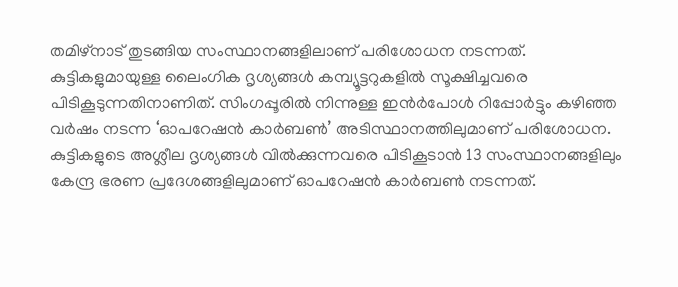തമിഴ്നാട് തുടങ്ങിയ സംസ്ഥാനങ്ങളിലാണ് പരിശോധന നടന്നത്. കുട്ടികളുമായുള്ള ലൈംഗിക ദൃശ്യങ്ങള്‍ കമ്പ്യൂട്ടറുകളില്‍ സൂക്ഷിച്ചവരെ പിടികൂടുന്നതിനാണിത്. സിംഗപ്പൂരില്‍ നിന്നുള്ള ഇന്‍ര്‍പോള്‍ റിപ്പോര്‍ട്ടും കഴിഞ്ഞ വര്‍ഷം നടന്ന ‘ഓപറേഷന്‍ കാര്‍ബണ്‍’ അടിസ്ഥാനത്തിലുമാണ് പരിശോധന. കുട്ടികളുടെ അശ്ലീല ദൃശ്യങ്ങള്‍ വില്‍ക്കുന്നവരെ പിടികൂടാന്‍ 13 സംസ്ഥാനങ്ങളിലും കേന്ദ്ര ഭരണ പ്രദേശങ്ങളിലുമാണ് ഓപറേഷന്‍ കാര്‍ബണ്‍ നടന്നത്.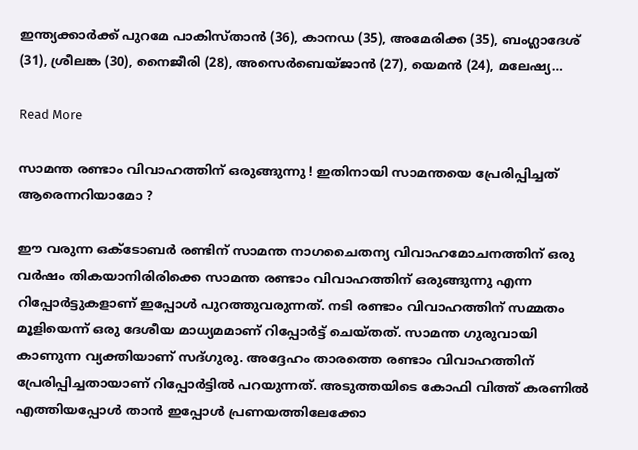ഇന്ത്യക്കാര്‍ക്ക് പുറമേ പാകിസ്താന്‍ (36), കാനഡ (35), അമേരിക്ക (35), ബംഗ്ലാദേശ് (31), ശ്രീലങ്ക (30), നൈജീരി (28), അസെര്‍ബെയ്ജാന്‍ (27), യെമന്‍ (24), മലേഷ്യ…

Read More

സാമന്ത രണ്ടാം വിവാഹത്തിന് ഒരുങ്ങുന്നു ! ഇതിനായി സാമന്തയെ പ്രേരിപ്പിച്ചത് ആരെന്നറിയാമോ ?

ഈ വരുന്ന ഒക്ടോബര്‍ രണ്ടിന് സാമന്ത നാഗചൈതന്യ വിവാഹമോചനത്തിന് ഒരു വര്‍ഷം തികയാനിരിരിക്കെ സാമന്ത രണ്ടാം വിവാഹത്തിന് ഒരുങ്ങുന്നു എന്ന റിപ്പോര്‍ട്ടുകളാണ് ഇപ്പോള്‍ പുറത്തുവരുന്നത്. നടി രണ്ടാം വിവാഹത്തിന് സമ്മതം മൂളിയെന്ന് ഒരു ദേശീയ മാധ്യമമാണ് റിപ്പോര്‍ട്ട് ചെയ്തത്. സാമന്ത ഗുരുവായി കാണുന്ന വ്യക്തിയാണ് സദ്ഗുരു. അദ്ദേഹം താരത്തെ രണ്ടാം വിവാഹത്തിന് പ്രേരിപ്പിച്ചതായാണ് റിപ്പോര്‍ട്ടില്‍ പറയുന്നത്. അടുത്തയിടെ കോഫി വിത്ത് കരണില്‍ എത്തിയപ്പോള്‍ താന്‍ ഇപ്പോള്‍ പ്രണയത്തിലേക്കോ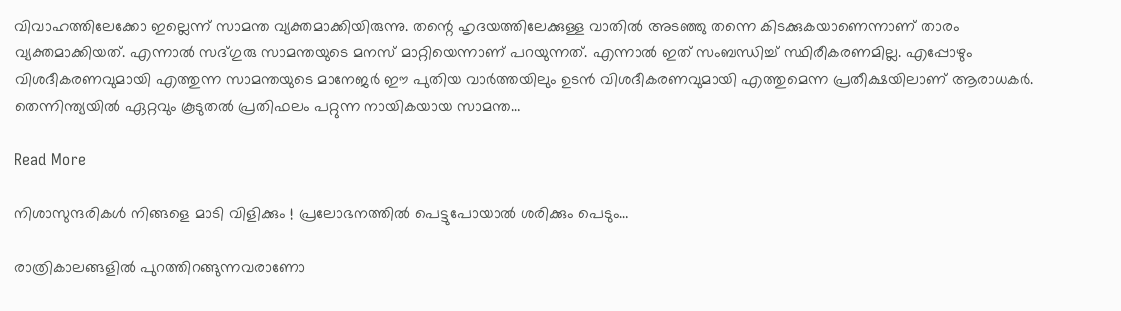വിവാഹത്തിലേക്കോ ഇല്ലെന്ന് സാമന്ത വ്യക്തമാക്കിയിരുന്നു. തന്റെ ഹൃദയത്തിലേക്കുള്ള വാതില്‍ അടഞ്ഞു തന്നെ കിടക്കുകയാണെന്നാണ് താരം വ്യക്തമാക്കിയത്. എന്നാല്‍ സദ്ഗുരു സാമന്തയുടെ മനസ് മാറ്റിയെന്നാണ് പറയുന്നത്. എന്നാല്‍ ഇത് സംബന്ധിച്ച് സ്ഥിരീകരണമില്ല. എപ്പോഴും വിശദീകരണവുമായി എത്തുന്ന സാമന്തയുടെ മാനേജര്‍ ഈ പുതിയ വാര്‍ത്തയിലും ഉടന്‍ വിശദീകരണവുമായി എത്തുമെന്ന പ്രതീക്ഷയിലാണ് ആരാധകര്‍. തെന്നിന്ത്യയില്‍ ഏറ്റവും കൂടുതല്‍ പ്രതിഫലം പറ്റുന്ന നായികയായ സാമന്ത…

Read More

നിശാസുന്ദരികള്‍ നിങ്ങളെ മാടി വിളിക്കും ! പ്രലോഭനത്തില്‍ പെട്ടുപോയാല്‍ ശരിക്കും പെടും…

രാത്രികാലങ്ങളില്‍ പുറത്തിറങ്ങുന്നവരാണോ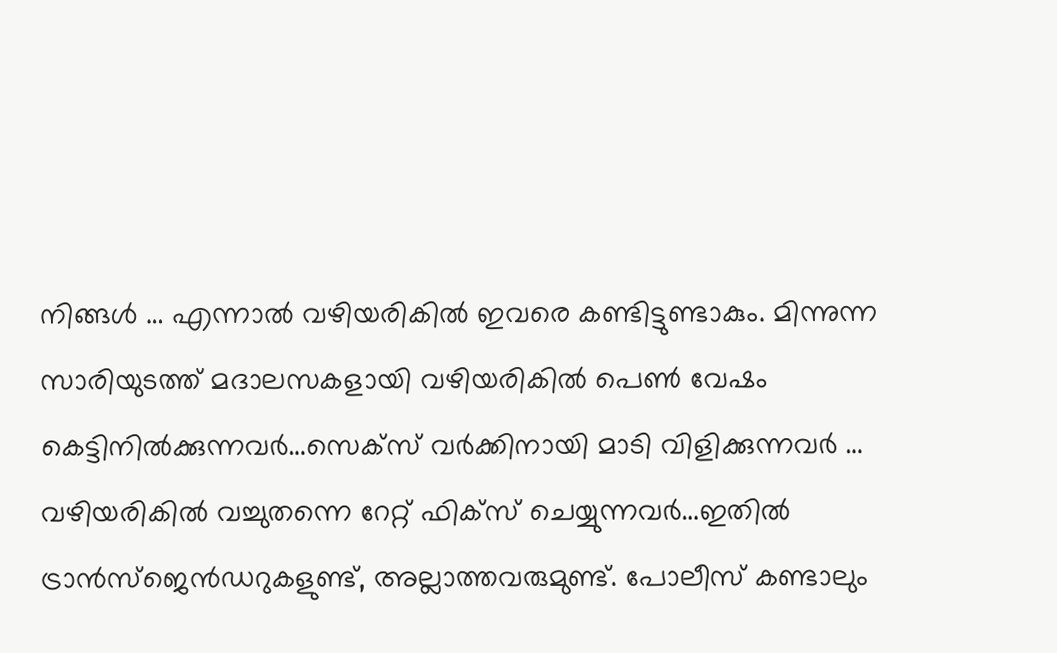നിങ്ങള്‍ … എന്നാല്‍ വഴിയരികില്‍ ഇവരെ കണ്ടിട്ടുണ്ടാകും. മിന്നുന്ന സാരിയുടത്ത് മദാലസകളായി വഴിയരികില്‍ പെണ്‍ വേഷം കെട്ടിനില്‍ക്കുന്നവര്‍…സെക്‌സ് വര്‍ക്കിനായി മാടി വിളിക്കുന്നവര്‍ … വഴിയരികില്‍ വച്ചുതന്നെ റേറ്റ് ഫിക്‌സ് ചെയ്യുന്നവര്‍…ഇതില്‍ ട്രാന്‍സ്‌ജെന്‍ഡറുകളുണ്ട്, അല്ലാത്തവരുമുണ്ട്. പോലീസ് കണ്ടാലും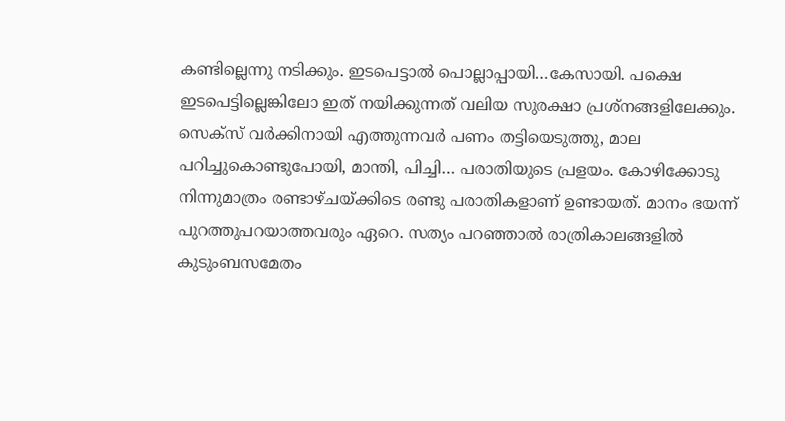കണ്ടില്ലെന്നു നടിക്കും. ഇടപെട്ടാല്‍ പൊല്ലാപ്പായി…കേസായി. പക്ഷെ ഇടപെട്ടില്ലെങ്കിലോ ഇത് നയിക്കുന്നത് വലിയ സുരക്ഷാ പ്രശ്‌നങ്ങളിലേക്കും. സെക്‌സ് വര്‍ക്കിനായി എത്തുന്നവര്‍ പണം തട്ടിയെടുത്തു, മാല പറിച്ചുകൊണ്ടുപോയി, മാന്തി, പിച്ചി… പരാതിയുടെ പ്രളയം. കോഴിക്കോടു നിന്നുമാത്രം രണ്ടാഴ്ചയ്ക്കിടെ രണ്ടു പരാതികളാണ് ഉണ്ടായത്. മാനം ഭയന്ന് പുറത്തുപറയാത്തവരും ഏറെ. സത്യം പറഞ്ഞാല്‍ രാത്രികാലങ്ങളില്‍ കുടുംബസമേതം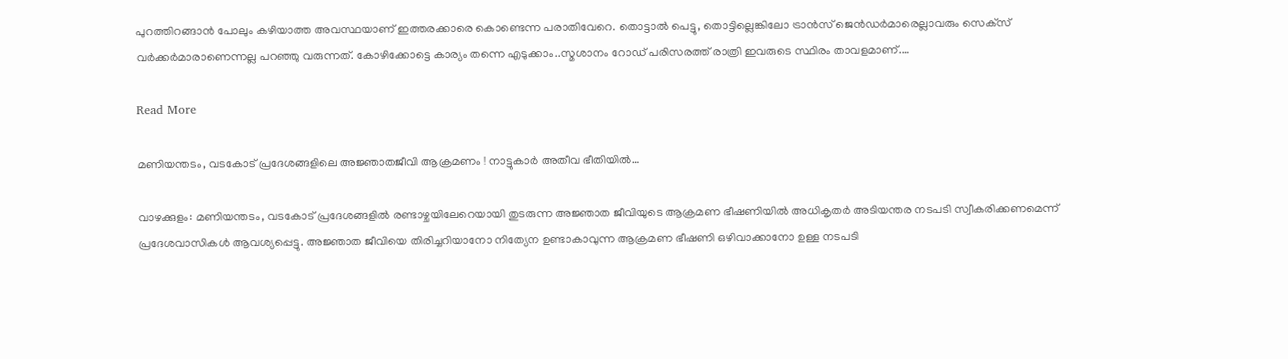പുറത്തിറങ്ങാന്‍ പോലും കഴിയാത്ത അവസ്ഥയാണ് ഇത്തരക്കാരെ കൊണ്ടെന്ന പരാതിവേറെ. തൊട്ടാല്‍ പെട്ടു, തൊട്ടില്ലെങ്കിലോ ട്രാന്‍സ് ജെന്‍ഡര്‍മാരെല്ലാവരും സെക്‌സ് വര്‍ക്കര്‍മാരാണെന്നല്ല പറഞ്ഞു വരുന്നത്. കോഴിക്കോട്ടെ കാര്യം തന്നെ എടുക്കാം..സ്മശാനം റോഡ് പരിസരത്ത് രാത്രി ഇവരുടെ സ്ഥിരം താവളമാണ്.…

Read More

മണിയന്തടം, വടകോട് പ്രദേശങ്ങളിലെ അജ്ഞാതജീവി ആക്രമണം ! നാട്ടുകാര്‍ അതീവ ഭീതിയില്‍…

വാഴക്കുളം: മണിയന്തടം, വടകോട് പ്രദേശങ്ങളില്‍ രണ്ടാഴ്ചയിലേറെയായി തുടരുന്ന അജ്ഞാത ജീവിയുടെ ആക്രമണ ഭീഷണിയില്‍ അധികൃതര്‍ അടിയന്തര നടപടി സ്വീകരിക്കണമെന്ന് പ്രദേശവാസികള്‍ ആവശ്യപ്പെട്ടു. അജ്ഞാത ജീവിയെ തിരിച്ചറിയാനോ നിത്യേന ഉണ്ടാകാവുന്ന ആക്രമണ ഭീഷണി ഒഴിവാക്കാനോ ഉള്ള നടപടി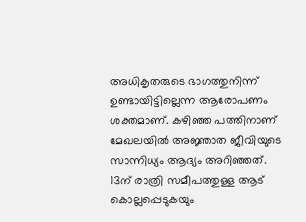അധികൃതരുടെ ഭാഗത്തുനിന്ന് ഉണ്ടായിട്ടില്ലെന്ന ആരോപണം ശക്തമാണ്. കഴിഞ്ഞ പത്തിനാണ് മേഖലയില്‍ അജ്ഞാത ജീവിയുടെ സാന്നിധ്യം ആദ്യം അറിഞ്ഞത്. 13ന് രാത്രി സമീപത്തുള്ള ആട് കൊല്ലപ്പെടുകയും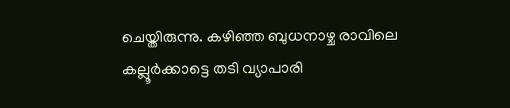ചെയ്തിരുന്നു. കഴിഞ്ഞ ബുധനാഴ്ച രാവിലെ കല്ലൂര്‍ക്കാട്ടെ തടി വ്യാപാരി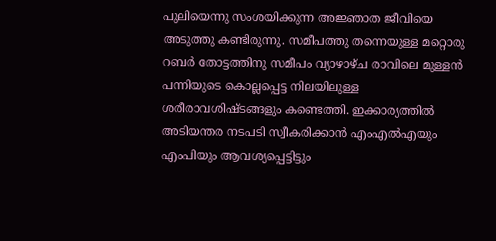പുലിയെന്നു സംശയിക്കുന്ന അജ്ഞാത ജീവിയെ അടുത്തു കണ്ടിരുന്നു. സമീപത്തു തന്നെയുള്ള മറ്റൊരു റബര്‍ തോട്ടത്തിനു സമീപം വ്യാഴാഴ്ച രാവിലെ മുള്ളന്‍ പന്നിയുടെ കൊല്ലപ്പെട്ട നിലയിലുള്ള ശരീരാവശിഷ്ടങ്ങളും കണ്ടെത്തി. ഇക്കാര്യത്തില്‍ അടിയന്തര നടപടി സ്വീകരിക്കാന്‍ എംഎല്‍എയും എംപിയും ആവശ്യപ്പെട്ടിട്ടും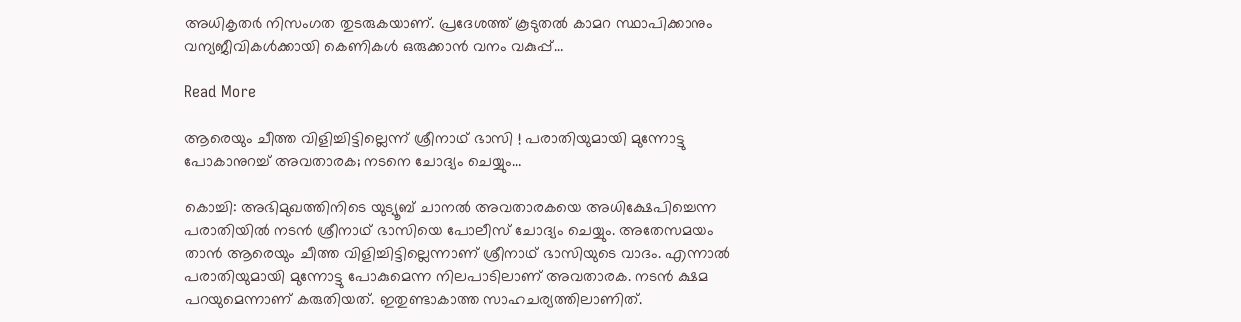അധികൃതര്‍ നിസംഗത തുടരുകയാണ്. പ്രദേശത്ത് കൂടുതല്‍ കാമറ സ്ഥാപിക്കാനും വന്യജീവികള്‍ക്കായി കെണികള്‍ ഒരുക്കാന്‍ വനം വകുപ്പ്…

Read More

ആരെയും ചീത്ത വിളിച്ചിട്ടില്ലെന്ന് ശ്രീനാഥ് ഭാസി ! പരാതിയുമായി മുന്നോട്ടു പോകാനുറച്ച് അവതാരക; നടനെ ചോദ്യം ചെയ്യും…

കൊച്ചി: അഭിമുഖത്തിനിടെ യുട്യൂബ് ചാനല്‍ അവതാരകയെ അധിക്ഷേപിച്ചെന്ന പരാതിയില്‍ നടന്‍ ശ്രീനാഥ് ഭാസിയെ പോലീസ് ചോദ്യം ചെയ്യും. അതേസമയം താന്‍ ആരെയും ചീത്ത വിളിച്ചിട്ടില്ലെന്നാണ് ശ്രീനാഥ് ഭാസിയുടെ വാദം. എന്നാല്‍ പരാതിയുമായി മുന്നോട്ടു പോകുമെന്ന നിലപാടിലാണ് അവതാരക. നടന്‍ ക്ഷമ പറയുമെന്നാണ് കരുതിയത്. ഇതുണ്ടാകാത്ത സാഹചര്യത്തിലാണിത്.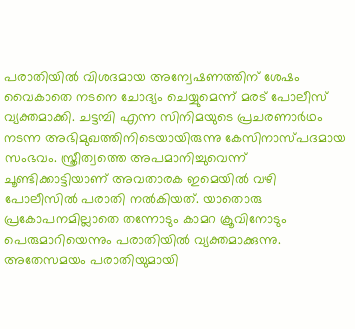പരാതിയില്‍ വിശദമായ അന്വേഷണത്തിന് ശേഷം വൈകാതെ നടനെ ചോദ്യം ചെയ്യുമെന്ന് മരട് പോലീസ് വ്യക്തമാക്കി. ചട്ടമ്പി എന്ന സിനിമയുടെ പ്രചരണാര്‍ഥം നടന്ന അഭിമുഖത്തിനിടെയായിരുന്നു കേസിനാസ്പദമായ സംഭവം. സ്ത്രീത്വത്തെ അപമാനിച്ചുവെന്ന് ചൂണ്ടിക്കാട്ടിയാണ് അവതാരക ഇമെയില്‍ വഴി പോലീസില്‍ പരാതി നല്‍കിയത്. യാതൊരു പ്രകോപനമില്ലാതെ തന്നോടും കാമറ ക്രൂവിനോടും പെരുമാറിയെന്നും പരാതിയില്‍ വ്യക്തമാക്കുന്നു. അതേസമയം പരാതിയുമായി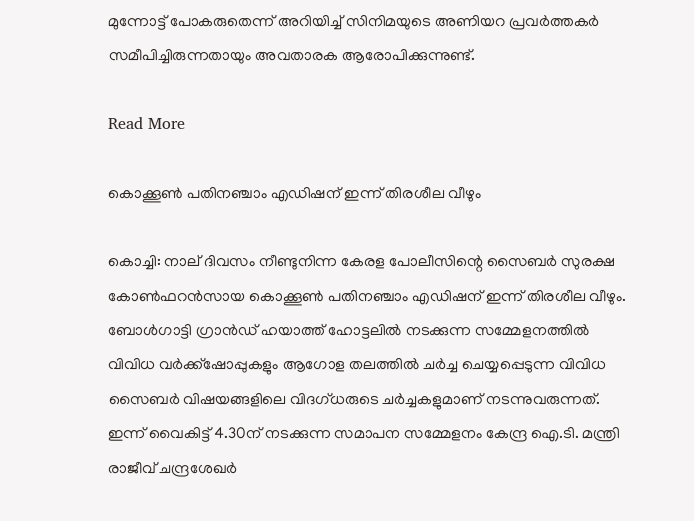മുന്നോട്ട് പോകരുതെന്ന് അറിയിച്ച് സിനിമയുടെ അണിയറ പ്രവര്‍ത്തകര്‍ സമീപിച്ചിരുന്നതായും അവതാരക ആരോപിക്കുന്നുണ്ട്.

Read More

കൊക്കൂണ്‍ പതിനഞ്ചാം എഡിഷന് ഇന്ന് തിരശീല വീഴും

കൊച്ചി: നാല് ദിവസം നീണ്ടുനിന്ന കേരള പോലീസിന്റെ സൈബര്‍ സുരക്ഷ കോണ്‍ഫറന്‍സായ കൊക്കൂണ്‍ പതിനഞ്ചാം എഡിഷന് ഇന്ന് തിരശീല വീഴും. ബോള്‍ഗാട്ടി ഗ്രാന്‍ഡ് ഹയാത്ത് ഹോട്ടലില്‍ നടക്കുന്ന സമ്മേളനത്തില്‍ വിവിധ വര്‍ക്ക്‌ഷോപ്പുകളും ആഗോള തലത്തില്‍ ചര്‍ച്ച ചെയ്യപ്പെടുന്ന വിവിധ സൈബര്‍ വിഷയങ്ങളിലെ വിദഗ്ധരുടെ ചര്‍ച്ചകളുമാണ് നടന്നുവരുന്നത്. ഇന്ന് വൈകിട്ട് 4.30ന് നടക്കുന്ന സമാപന സമ്മേളനം കേന്ദ്ര ഐ.ടി. മന്ത്രി രാജീവ് ചന്ദ്രശേഖര്‍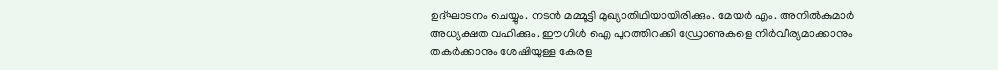ഉദ്ഘാടനം ചെയ്യും. നടന്‍ മമ്മൂട്ടി മുഖ്യാതിഥിയായിരിക്കും. മേയര്‍ എം. അനില്‍കുമാര്‍ അധ്യക്ഷത വഹിക്കും. ഈഗിള്‍ ഐ പുറത്തിറക്കി ഡ്രോണുകളെ നിര്‍വീര്യമാക്കാനും തകര്‍ക്കാനും ശേഷിയുള്ള കേരള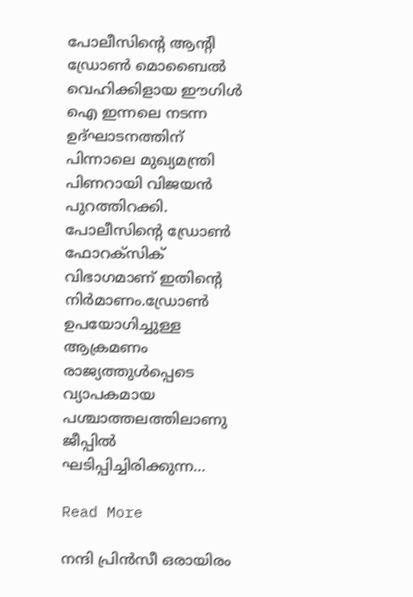പോലീസിന്റെ ആന്റി ഡ്രോണ്‍ മൊബൈല്‍ വെഹിക്കിളായ ഈഗിള്‍ ഐ ഇന്നലെ നടന്ന ഉദ്ഘാടനത്തിന് പിന്നാലെ മുഖ്യമന്ത്രി പിണറായി വിജയന്‍ പുറത്തിറക്കി. പോലീസിന്റെ ഡ്രോണ്‍ ഫോറക്‌സിക് വിഭാഗമാണ് ഇതിന്റെ നിര്‍മാണം.ഡ്രോണ്‍ ഉപയോഗിച്ചുള്ള ആക്രമണം രാജ്യത്തുള്‍പ്പെടെ വ്യാപകമായ പശ്ചാത്തലത്തിലാണു ജീപ്പില്‍ ഘടിപ്പിച്ചിരിക്കുന്ന…

Read More

നന്ദി പ്രിന്‍സീ ഒരായിരം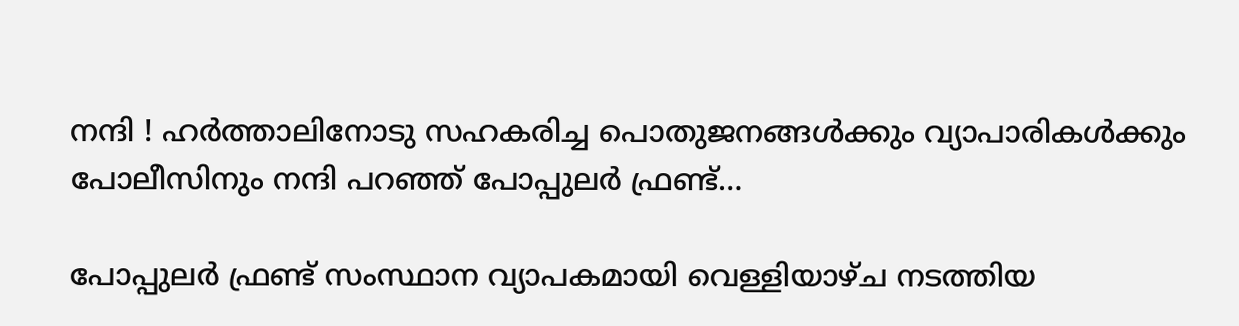നന്ദി ! ഹര്‍ത്താലിനോടു സഹകരിച്ച പൊതുജനങ്ങള്‍ക്കും വ്യാപാരികള്‍ക്കും പോലീസിനും നന്ദി പറഞ്ഞ് പോപ്പുലര്‍ ഫ്രണ്ട്…

പോപ്പുലര്‍ ഫ്രണ്ട് സംസ്ഥാന വ്യാപകമായി വെള്ളിയാഴ്ച നടത്തിയ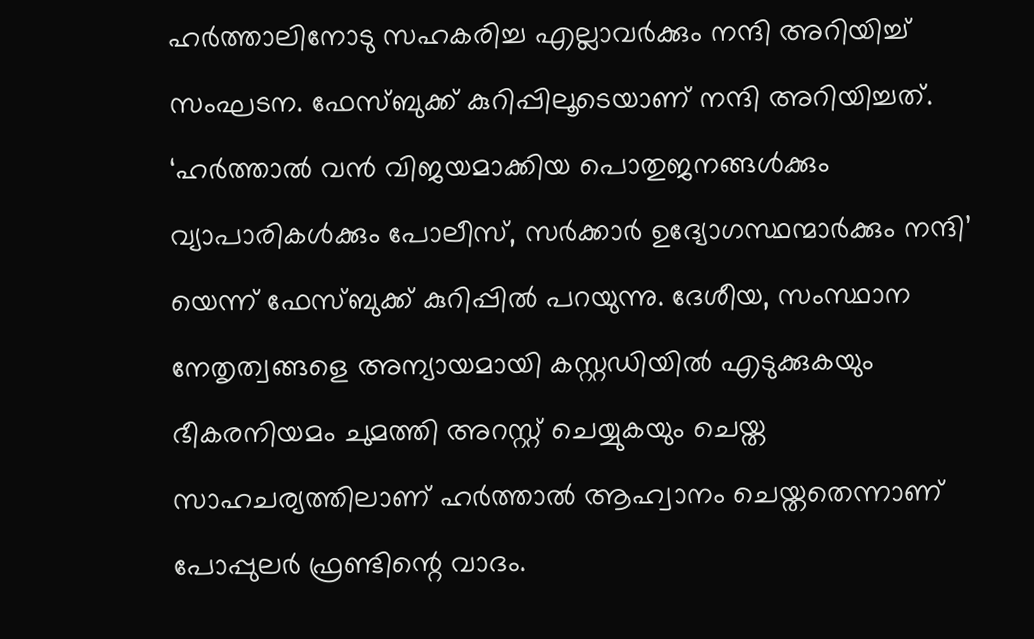ഹര്‍ത്താലിനോടു സഹകരിച്ച എല്ലാവര്‍ക്കും നന്ദി അറിയിച്ച് സംഘടന. ഫേസ്ബുക്ക് കുറിപ്പിലൂടെയാണ് നന്ദി അറിയിച്ചത്. ‘ഹര്‍ത്താല്‍ വന്‍ വിജയമാക്കിയ പൊതുജനങ്ങള്‍ക്കും വ്യാപാരികള്‍ക്കും പോലീസ്, സര്‍ക്കാര്‍ ഉദ്യോഗസ്ഥന്മാര്‍ക്കും നന്ദി’ യെന്ന് ഫേസ്ബുക്ക് കുറിപ്പില്‍ പറയുന്നു. ദേശീയ, സംസ്ഥാന നേതൃത്വങ്ങളെ അന്യായമായി കസ്റ്റഡിയില്‍ എടുക്കുകയും ഭീകരനിയമം ചുമത്തി അറസ്റ്റ് ചെയ്യുകയും ചെയ്ത സാഹചര്യത്തിലാണ് ഹര്‍ത്താല്‍ ആഹ്വാനം ചെയ്തതെന്നാണ് പോപ്പുലര്‍ ഫ്രണ്ടിന്റെ വാദം.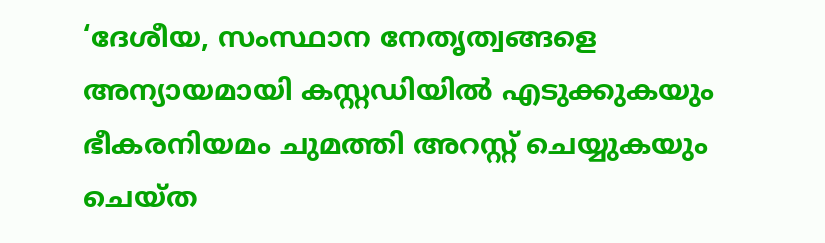‘ദേശീയ, സംസ്ഥാന നേതൃത്വങ്ങളെ അന്യായമായി കസ്റ്റഡിയില്‍ എടുക്കുകയും ഭീകരനിയമം ചുമത്തി അറസ്റ്റ് ചെയ്യുകയും ചെയ്ത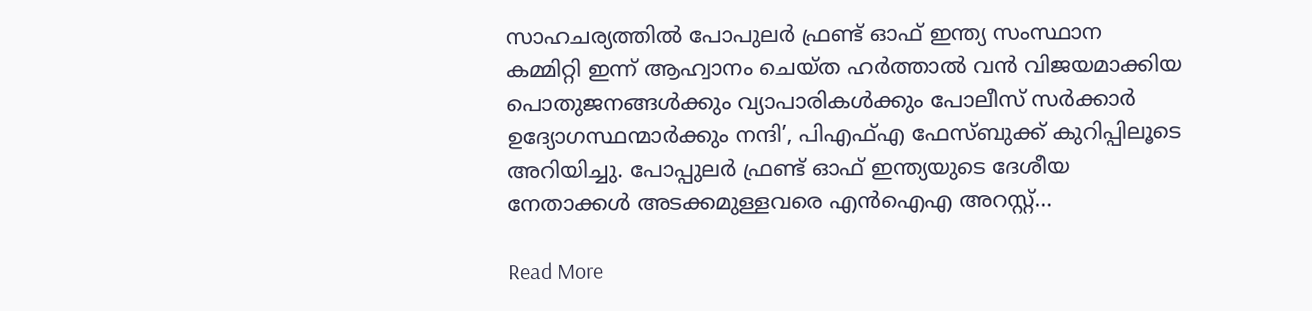സാഹചര്യത്തില്‍ പോപുലര്‍ ഫ്രണ്ട് ഓഫ് ഇന്ത്യ സംസ്ഥാന കമ്മിറ്റി ഇന്ന് ആഹ്വാനം ചെയ്ത ഹര്‍ത്താല്‍ വന്‍ വിജയമാക്കിയ പൊതുജനങ്ങള്‍ക്കും വ്യാപാരികള്‍ക്കും പോലീസ് സര്‍ക്കാര്‍ ഉദ്യോഗസ്ഥന്മാര്‍ക്കും നന്ദി’, പിഎഫ്എ ഫേസ്ബുക്ക് കുറിപ്പിലൂടെ അറിയിച്ചു. പോപ്പുലര്‍ ഫ്രണ്ട് ഓഫ് ഇന്ത്യയുടെ ദേശീയ നേതാക്കള്‍ അടക്കമുള്ളവരെ എന്‍ഐഎ അറസ്റ്റ്…

Read More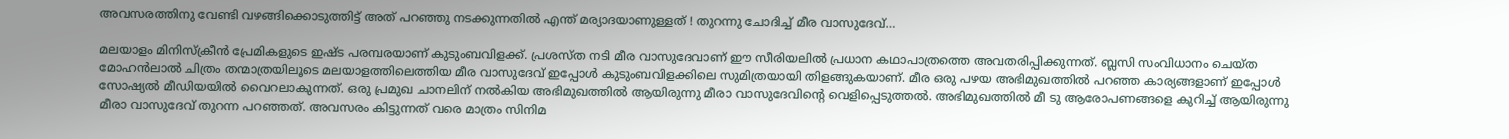അവസരത്തിനു വേണ്ടി വഴങ്ങിക്കൊടുത്തിട്ട് അത് പറഞ്ഞു നടക്കുന്നതില്‍ എന്ത് മര്യാദയാണുള്ളത് ! തുറന്നു ചോദിച്ച് മീര വാസുദേവ്…

മലയാളം മിനിസ്‌ക്രീന്‍ പ്രേമികളുടെ ഇഷ്ട പരമ്പരയാണ് കുടുംബവിളക്ക്. പ്രശസ്ത നടി മീര വാസുദേവാണ് ഈ സീരിയലില്‍ പ്രധാന കഥാപാത്രത്തെ അവതരിപ്പിക്കുന്നത്. ബ്ലസി സംവിധാനം ചെയ്ത മോഹന്‍ലാല്‍ ചിത്രം തന്മാത്രയിലൂടെ മലയാളത്തിലെത്തിയ മീര വാസുദേവ് ഇപ്പോള്‍ കുടുംബവിളക്കിലെ സുമിത്രയായി തിളങ്ങുകയാണ്. മീര ഒരു പഴയ അഭിമുഖത്തില്‍ പറഞ്ഞ കാര്യങ്ങളാണ് ഇപ്പോള്‍ സോഷ്യല്‍ മീഡിയയില്‍ വൈറലാകുന്നത്. ഒരു പ്രമുഖ ചാനലിന് നല്‍കിയ അഭിമുഖത്തില്‍ ആയിരുന്നു മീരാ വാസുദേവിന്റെ വെളിപ്പെടുത്തല്‍. അഭിമുഖത്തില്‍ മീ ടു ആരോപണങ്ങളെ കുറിച്ച് ആയിരുന്നു മീരാ വാസുദേവ് തുറന്ന പറഞ്ഞത്. അവസരം കിട്ടുന്നത് വരെ മാത്രം സിനിമ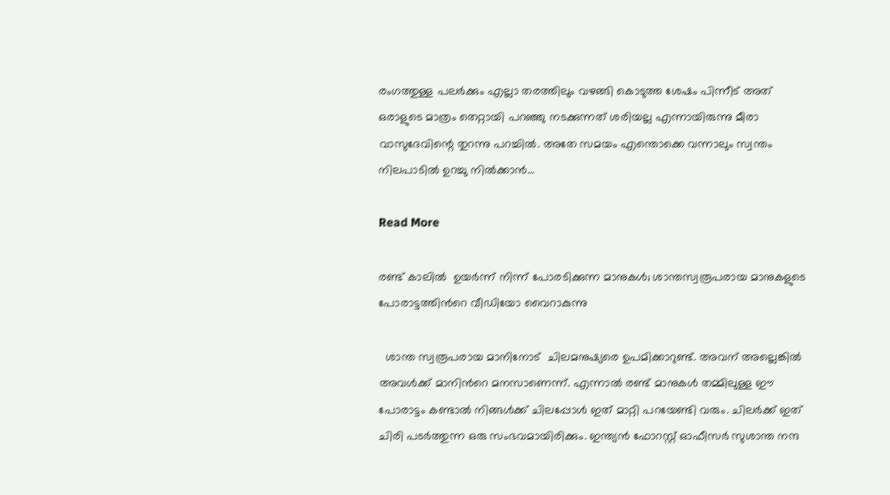രംഗത്തുള്ള പലര്‍ക്കും എല്ലാ തരത്തിലും വഴങ്ങി കൊടുത്ത ശേഷം പിന്നീട് അത് ഒരാളുടെ മാത്രം തെറ്റായി പറഞ്ഞു നടക്കുന്നത് ശരിയല്ല എന്നായിരുന്നു മീരാ വാസുദേവിന്റെ തുറന്നു പറച്ചില്‍. അതേ സമയം എന്തൊക്കെ വന്നാലും സ്വന്തം നിലപാടില്‍ ഉറച്ചു നില്‍ക്കാന്‍…

Read More

രണ്ട് കാലിൽ  ഉയർന്ന് നിന്ന് പോരടിക്കുന്ന മാനുകൾ; ശാന്തസ്വരൂപരായ മാനുകളുടെ പോരാട്ടത്തിന്‍റെ വീഡിയോ വൈറാകുന്നു

  ശാന്ത സ്വരൂപരായ മാനിനോട്  ചിലമനുഷ്യരെ ഉപമിക്കാറുണ്ട്. അവന് അല്ലെങ്കിൽ അവൾക്ക് മാനിന്‍റെ മനസാണെന്ന്. എന്നാൽ രണ്ട് മാനുകൾ തമ്മിലുള്ള ഈ പോരാട്ടം കണ്ടാൽ നിങ്ങൾക്ക് ചിലപ്പോൾ ഇത് മാറ്റി പറയേണ്ടി വരും. ചിലർക്ക് ഇത് ചിരി പടർത്തുന്ന ഒരു സംഭവമായിരിക്കും. ഇന്ത്യന്‍ ഫോറസ്റ്റ് ഓഫീസര്‍ സുശാന്ത നന്ദ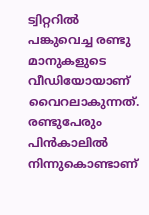ട്വിറ്ററില്‍ പങ്കുവെച്ച രണ്ടു മാനുകളുടെ വീഡിയോയാണ് വൈറലാകുന്നത്. രണ്ടുപേരും പിന്‍കാലില്‍ നിന്നുകൊണ്ടാണ്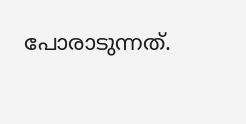പോരാടുന്നത്.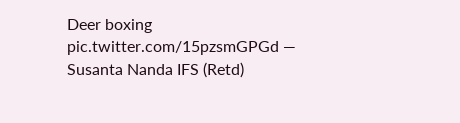Deer boxing pic.twitter.com/15pzsmGPGd — Susanta Nanda IFS (Retd)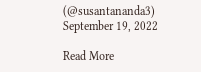(@susantananda3) September 19, 2022

Read More